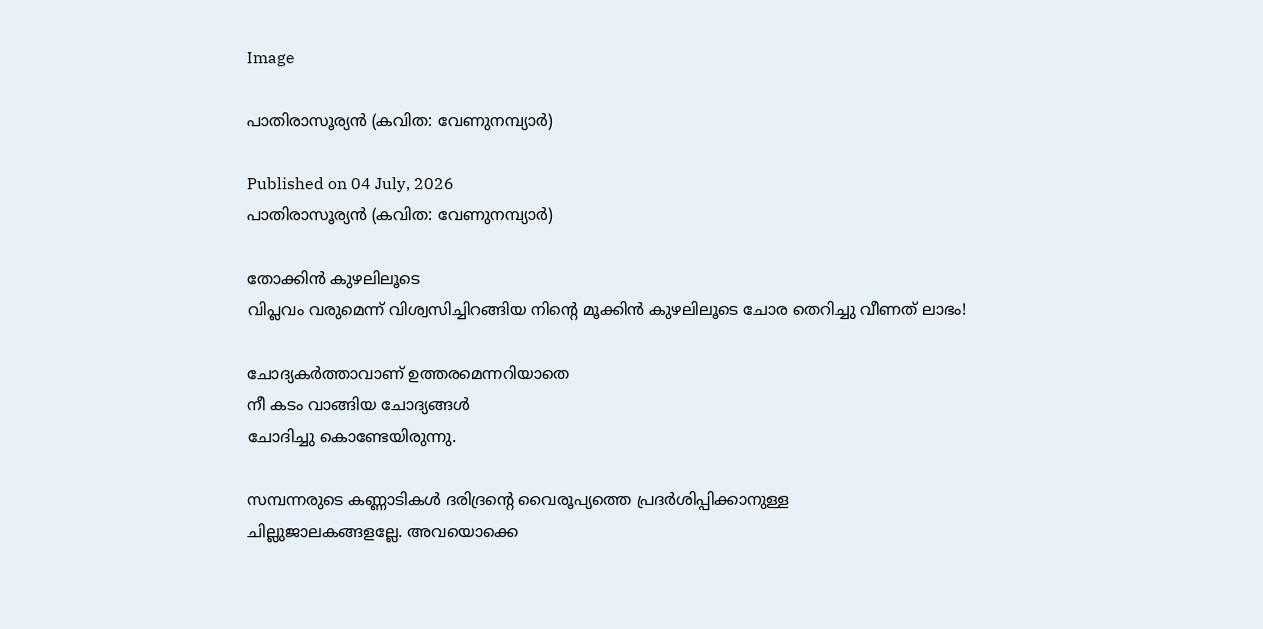Image

പാതിരാസൂര്യൻ (കവിത: വേണുനമ്പ്യാർ)

Published on 04 July, 2026
പാതിരാസൂര്യൻ (കവിത: വേണുനമ്പ്യാർ)

തോക്കിൻ കുഴലിലൂടെ
വിപ്ലവം വരുമെന്ന് വിശ്വസിച്ചിറങ്ങിയ നിന്റെ മൂക്കിൻ കുഴലിലൂടെ ചോര തെറിച്ചു വീണത് ലാഭം!

ചോദ്യകർത്താവാണ് ഉത്തരമെന്നറിയാതെ
നീ കടം വാങ്ങിയ ചോദ്യങ്ങൾ
ചോദിച്ചു കൊണ്ടേയിരുന്നു.

സമ്പന്നരുടെ കണ്ണാടികൾ ദരിദ്രന്റെ വൈരൂപ്യത്തെ പ്രദർശിപ്പിക്കാനുള്ള
ചില്ലുജാലകങ്ങളല്ലേ. അവയൊക്കെ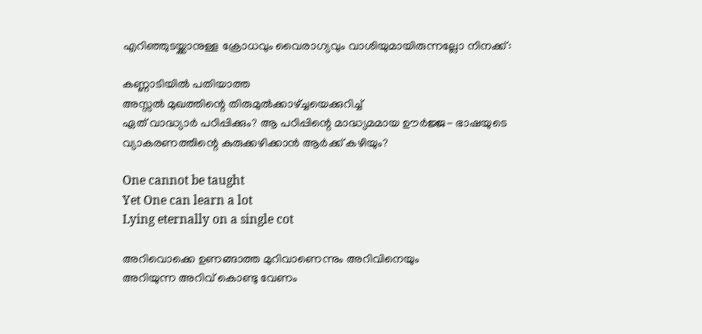എറിഞ്ഞുടയ്ക്കാനുള്ള ക്രോധവും വൈരാഗ്യവും വാശിയുമായിരുന്നല്ലോ നിനക്ക്:

കണ്ണാടിയിൽ പതിയാത്ത
അസ്സൽ മുഖത്തിന്റെ തിരുമുൽക്കാഴ്‌ച്ചയെക്കുറിച്ച്
ഏത് വാദ്ധ്യാർ പഠിപ്പിക്കും? ആ പഠിപ്പിന്റെ മാദ്ധ്യമമായ ഊർജ്ജ- ഭാഷയുടെ വ്യാകരണത്തിന്റെ കുരുക്കഴിക്കാൻ ആർക്ക് കഴിയും?

One cannot be taught
Yet One can learn a lot
Lying eternally on a single cot

അറിവൊക്കെ ഉണങ്ങാത്ത മുറിവാണെന്നും അറിവിനെയും
അറിയുന്ന അറിവ് കൊണ്ടു വേണം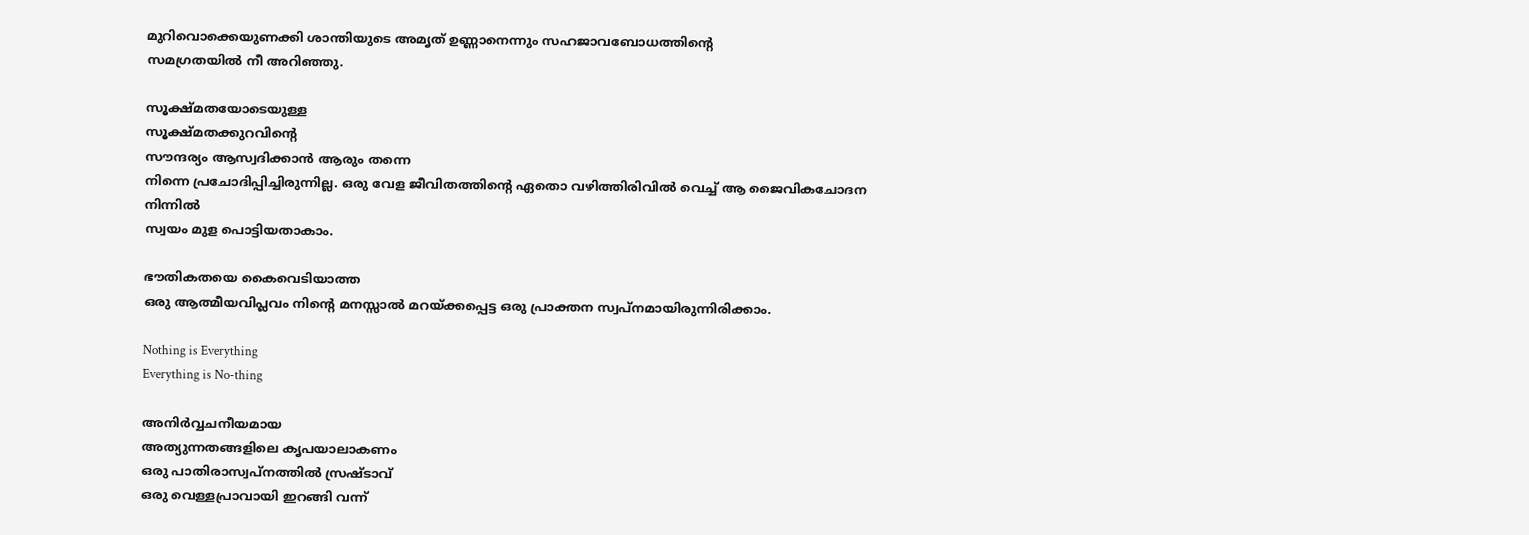മുറിവൊക്കെയുണക്കി ശാന്തിയുടെ അമൃത് ഉണ്ണാനെന്നും സഹജാവബോധത്തിന്റെ
സമഗ്രതയിൽ നീ അറിഞ്ഞു.

സൂക്ഷ്മതയോടെയുള്ള
സൂക്ഷ്മതക്കുറവിന്റെ
സൗന്ദര്യം ആസ്വദിക്കാൻ ആരും തന്നെ
നിന്നെ പ്രചോദിപ്പിച്ചിരുന്നില്ല. ഒരു വേള ജീവിതത്തിന്റെ ഏതൊ വഴിത്തിരിവിൽ വെച്ച് ആ ജൈവികചോദന നിന്നിൽ
സ്വയം മുള പൊട്ടിയതാകാം.

ഭൗതികതയെ കൈവെടിയാത്ത
ഒരു ആത്മീയവിപ്ലവം നിന്റെ മനസ്സാൽ മറയ്ക്കപ്പെട്ട ഒരു പ്രാക്തന സ്വപ്നമായിരുന്നിരിക്കാം.

Nothing is Everything
Everything is No-thing

അനിർവ്വചനീയമായ
അത്യുന്നതങ്ങളിലെ കൃപയാലാകണം
ഒരു പാതിരാസ്വപ്നത്തിൽ സ്രഷ്ടാവ്
ഒരു വെള്ളപ്രാവായി ഇറങ്ങി വന്ന്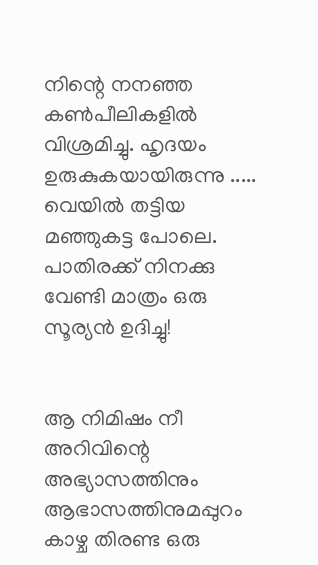നിന്റെ നനഞ്ഞ കൺപീലികളിൽ
വിശ്രമിച്ചു. ഹൃദയം ഉരുകുകയായിരുന്നു ..... വെയിൽ തട്ടിയ
മഞ്ഞുകട്ട പോലെ. പാതിരക്ക് നിനക്കു വേണ്ടി മാത്രം ഒരു സൂര്യൻ ഉദിച്ചു!


ആ നിമിഷം നീ അറിവിന്റെ അഭ്യാസത്തിനും ആഭാസത്തിനുമപ്പുറം
കാഴ്ച തിരണ്ട ഒരു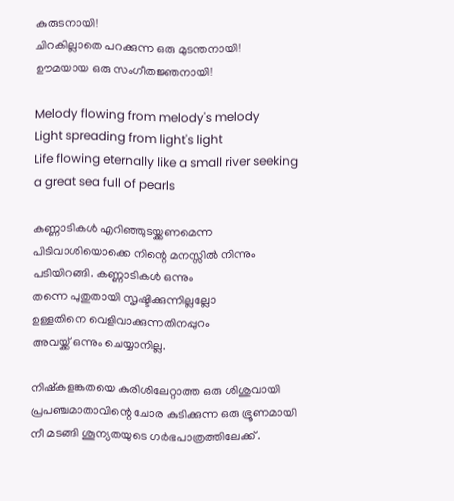കുരുടനായി!
ചിറകില്ലാതെ പറക്കുന്ന ഒരു മുടന്തനായി!
ഊമയായ ഒരു സംഗീതജ്ഞനായി!

Melody flowing from melody's melody
Light spreading from light's light
Life flowing eternally like a small river seeking a great sea full of pearls

കണ്ണാടികൾ എറിഞ്ഞുടയ്ക്കണമെന്ന
പിടിവാശിയൊക്കെ നിന്റെ മനസ്സിൽ നിന്നും പടിയിറങ്ങി. കണ്ണാടികൾ ഒന്നും
തന്നെ പുതുതായി സൃഷ്ടിക്കുന്നില്ലല്ലോ
ഉള്ളതിനെ വെളിവാക്കുന്നതിനപ്പുറം
അവയ്ക്ക് ഒന്നും ചെയ്യാനില്ല.

നിഷ്കളങ്കതയെ കുരിശിലേറ്റാത്ത ഒരു ശിശുവായി പ്രപഞ്ചമാതാവിന്റെ ചോര കുടിക്കുന്ന ഒരു ഭ്രൂണമായി നീ മടങ്ങി ശൂന്യതയുടെ ഗർഭപാത്രത്തിലേക്ക് .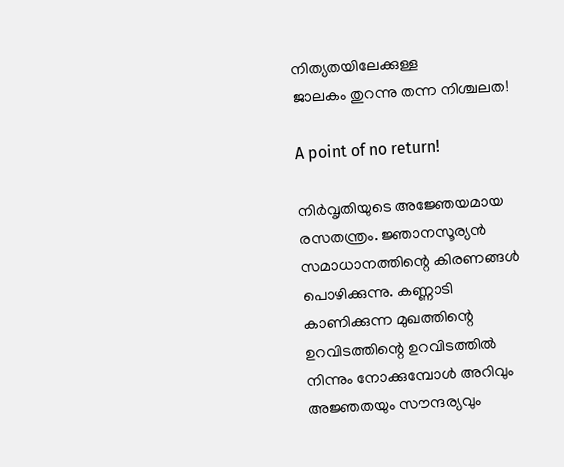നിത്യതയിലേക്കുള്ള
ജാലകം തുറന്നു തന്ന നിശ്ചലത!

A point of no return!

നിർവൃതിയുടെ അജ്ഞേയമായ രസതന്ത്രം. ജ്ഞാനസൂര്യൻ സമാധാനത്തിന്റെ കിരണങ്ങൾ
പൊഴിക്കുന്നു. കണ്ണാടി കാണിക്കുന്ന മുഖത്തിന്റെ ഉറവിടത്തിന്റെ ഉറവിടത്തിൽ നിന്നും നോക്കുമ്പോൾ അറിവും അജ്ഞതയും സൗന്ദര്യവും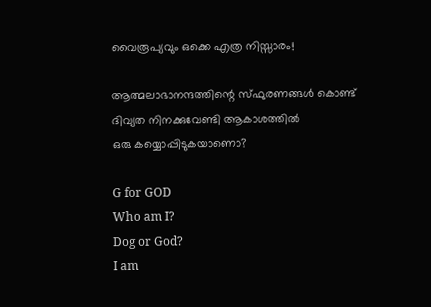വൈരൂപ്യവും ഒക്കെ എത്ര നിസ്സാരം!

ആത്മലാഭാനന്ദത്തിന്റെ സ്ഫുരണങ്ങൾ കൊണ്ട് ദിവ്യത നിനക്കുവേണ്ടി ആകാശത്തിൽ
ഒരു കയ്യൊപ്പിടുകയാണൊ?

G for GOD
Who am I?
Dog or God?
I am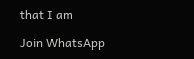that I am

Join WhatsApp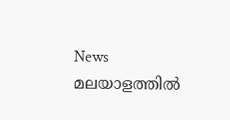News
മലയാളത്തില്‍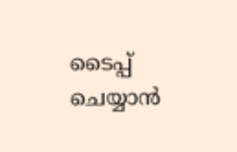ടൈപ്പ് ചെയ്യാന്‍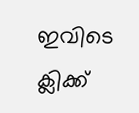ഇവിടെ ക്ലിക്ക്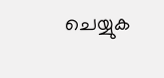ചെയ്യുക